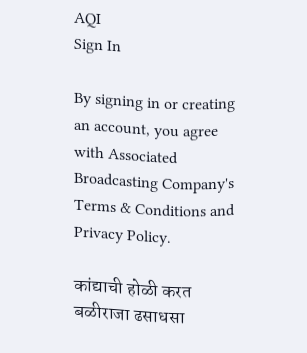AQI
Sign In

By signing in or creating an account, you agree with Associated Broadcasting Company's Terms & Conditions and Privacy Policy.

कांद्याची होळी करत बळीराजा ढसाधसा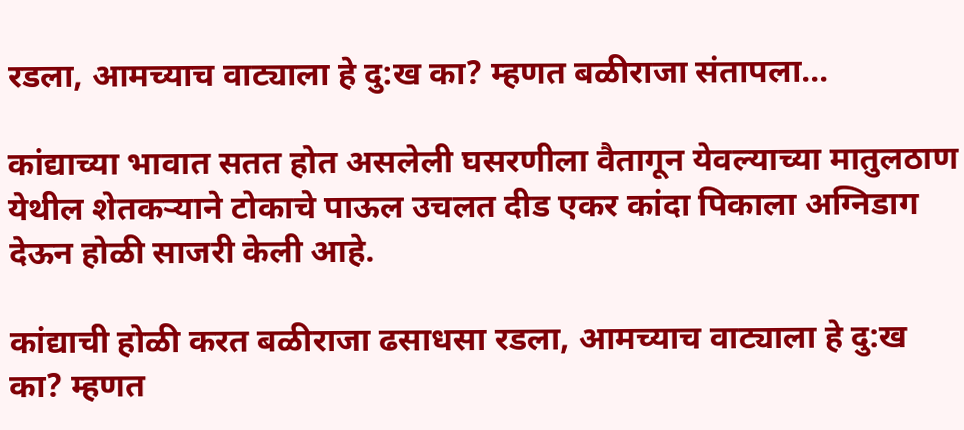रडला, आमच्याच वाट्याला हे दु:ख का? म्हणत बळीराजा संतापला…

कांद्याच्या भावात सतत होत असलेली घसरणीला वैतागून येवल्याच्या मातुलठाण येथील शेतकऱ्याने टोकाचे पाऊल उचलत दीड एकर कांदा पिकाला अग्निडाग देऊन होळी साजरी केली आहे.

कांद्याची होळी करत बळीराजा ढसाधसा रडला, आमच्याच वाट्याला हे दु:ख का? म्हणत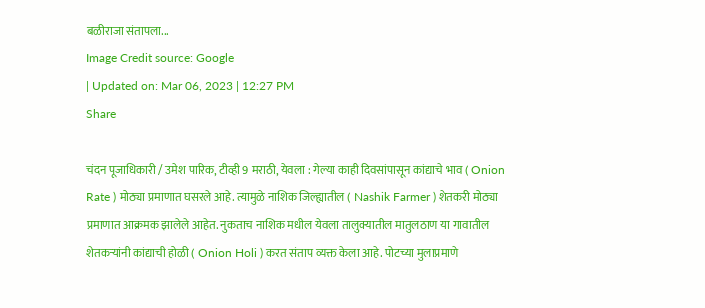बळीराजा संतापला...
Image Credit source: Google
| Updated on: Mar 06, 2023 | 12:27 PM
Share

चंदन पूजाधिकारी / उमेश पारिक, टीव्ही 9 मराठी, येवला : गेल्या काही दिवसांपासून कांद्याचे भाव ( Onion Rate ) मोठ्या प्रमाणात घसरले आहे. त्यामुळे नाशिक जिल्ह्यातील ( Nashik Farmer ) शेतकरी मोठ्या प्रमाणात आक्रमक झालेले आहेत. नुकताच नाशिक मधील येवला तालुक्यातील मातुलठाण या गावातील शेतकर्‍यांनी कांद्याची होळी ( Onion Holi ) करत संताप व्यक्त केला आहे. पोटच्या मुलाप्रमाणे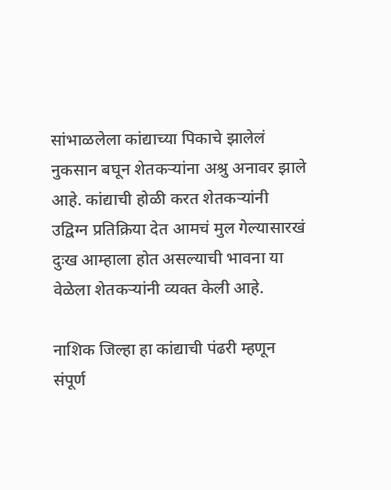सांभाळलेला कांद्याच्या पिकाचे झालेलं नुकसान बघून शेतकऱ्यांना अश्रु अनावर झाले आहे. कांद्याची होळी करत शेतकऱ्यांनी उद्विग्न प्रतिक्रिया देत आमचं मुल गेल्यासारखं दुःख आम्हाला होत असल्याची भावना या वेळेला शेतकऱ्यांनी व्यक्त केली आहे.

नाशिक जिल्हा हा कांद्याची पंढरी म्हणून संपूर्ण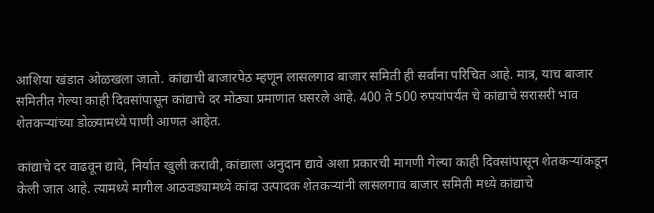आशिया खंडात ओळखला जातो. कांद्याची बाजारपेठ म्हणून लासलगाव बाजार समिती ही सर्वांना परिचित आहे. मात्र, याच बाजार समितीत गेल्या काही दिवसांपासून कांद्याचे दर मोठ्या प्रमाणात घसरले आहे. 400 ते 500 रुपयांपर्यंत चे कांद्याचे सरासरी भाव शेतकऱ्यांच्या डोळ्यामध्ये पाणी आणत आहेत.

कांद्याचे दर वाढवून द्यावे, निर्यात खुली करावी, कांद्याला अनुदान द्यावे अशा प्रकारची मागणी गेल्या काही दिवसांपासून शेतकऱ्यांकडून केली जात आहे. त्यामध्ये मागील आठवड्यामध्ये कांदा उत्पादक शेतकऱ्यांनी लासलगाव बाजार समिती मध्ये कांद्याचे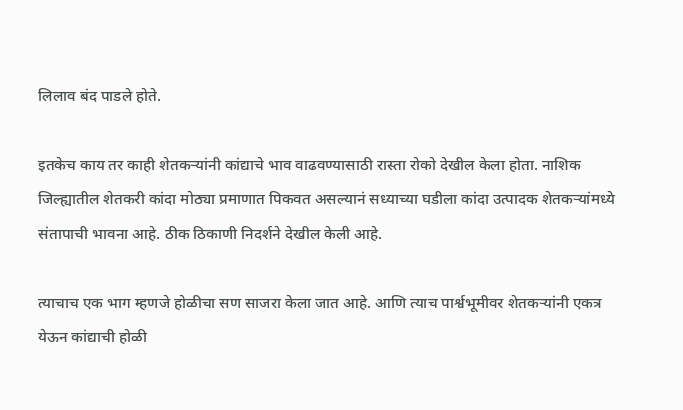लिलाव बंद पाडले होते.

इतकेच काय तर काही शेतकऱ्यांनी कांद्याचे भाव वाढवण्यासाठी रास्ता रोको देखील केला होता. नाशिक जिल्ह्यातील शेतकरी कांदा मोठ्या प्रमाणात पिकवत असल्यानं सध्याच्या घडीला कांदा उत्पादक शेतकऱ्यांमध्ये संतापाची भावना आहे. ठीक ठिकाणी निदर्शने देखील केली आहे.

त्याचाच एक भाग म्हणजे होळीचा सण साजरा केला जात आहे. आणि त्याच पार्श्वभूमीवर शेतकऱ्यांनी एकत्र येऊन कांद्याची होळी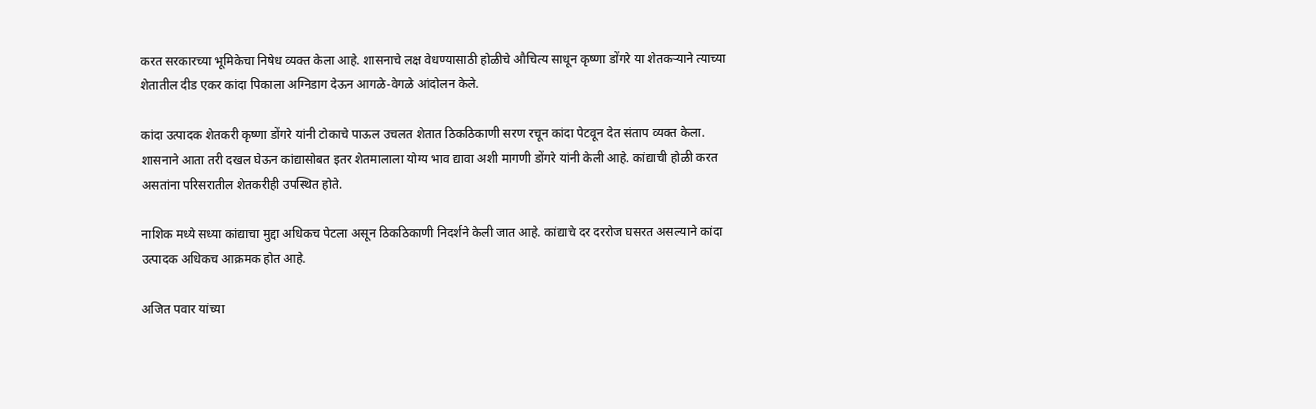करत सरकारच्या भूमिकेचा निषेध व्यक्त केला आहे. शासनाचे लक्ष वेधण्यासाठी होळीचे औचित्य साधून कृष्णा डोंगरे या शेतकऱ्याने त्याच्या शेतातील दीड एकर कांदा पिकाला अग्निडाग देऊन आगळे-वेगळे आंदोलन केले.

कांदा उत्पादक शेतकरी कृष्णा डोंगरे यांनी टोकाचे पाऊल उचलत शेतात ठिकठिकाणी सरण रचून कांदा पेटवून देत संताप व्यक्त केला. शासनाने आता तरी दखल घेऊन कांद्यासोबत इतर शेतमालाला योग्य भाव द्यावा अशी मागणी डोंगरे यांनी केली आहे. कांद्याची होळी करत असतांना परिसरातील शेतकरीही उपस्थित होते.

नाशिक मध्ये सध्या कांद्याचा मुद्दा अधिकच पेटला असून ठिकठिकाणी निदर्शने केली जात आहे. कांद्याचे दर दररोज घसरत असल्याने कांदा उत्पादक अधिकच आक्रमक होत आहे.

अजित पवार यांच्या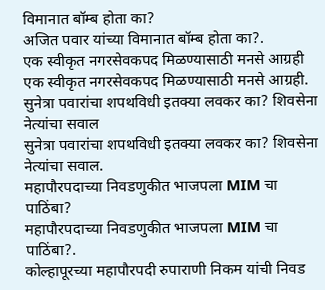विमानात बॉम्ब होता का?
अजित पवार यांच्या विमानात बॉम्ब होता का?.
एक स्वीकृत नगरसेवकपद मिळण्यासाठी मनसे आग्रही
एक स्वीकृत नगरसेवकपद मिळण्यासाठी मनसे आग्रही.
सुनेत्रा पवारांचा शपथविधी इतक्या लवकर का? शिवसेना नेत्यांचा सवाल
सुनेत्रा पवारांचा शपथविधी इतक्या लवकर का? शिवसेना नेत्यांचा सवाल.
महापौरपदाच्या निवडणुकीत भाजपला MIM चा पाठिंबा?
महापौरपदाच्या निवडणुकीत भाजपला MIM चा पाठिंबा?.
कोल्हापूरच्या महापौरपदी रुपाराणी निकम यांची निवड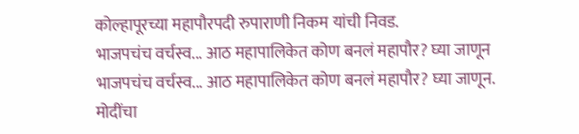कोल्हापूरच्या महापौरपदी रुपाराणी निकम यांची निवड.
भाजपचंच वर्चस्व... आठ महापालिकेत कोण बनलं महापौर? घ्या जाणून
भाजपचंच वर्चस्व... आठ महापालिकेत कोण बनलं महापौर? घ्या जाणून.
मोदींचा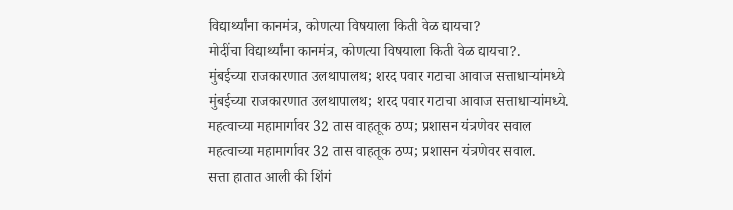विद्यार्थ्यांना कानमंत्र, कोणत्या विषयाला किती वेळ द्यायचा?
मोदींचा विद्यार्थ्यांना कानमंत्र, कोणत्या विषयाला किती वेळ द्यायचा?.
मुंबईच्या राजकारणात उलथापालथ; शरद पवार गटाचा आवाज सत्ताधाऱ्यांमध्ये
मुंबईच्या राजकारणात उलथापालथ; शरद पवार गटाचा आवाज सत्ताधाऱ्यांमध्ये.
महत्वाच्या महामार्गावर 32 तास वाहतूक ठप्प; प्रशासन यंत्रणेवर सवाल
महत्वाच्या महामार्गावर 32 तास वाहतूक ठप्प; प्रशासन यंत्रणेवर सवाल.
सत्ता हातात आली की शिंगं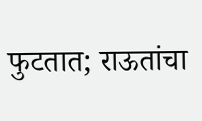फुटतात; राऊतांचा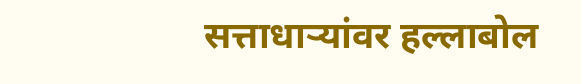सत्ताधाऱ्यांवर हल्लाबोल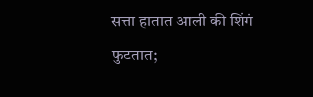सत्ता हातात आली की शिंगं फुटतात;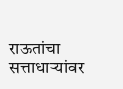राऊतांचा सत्ताधाऱ्यांवर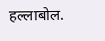हल्लाबोल.